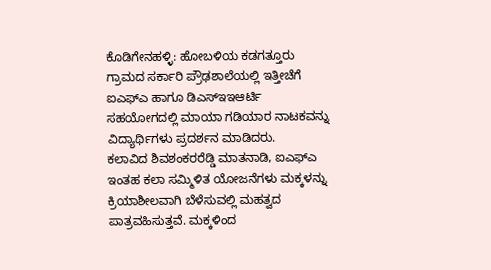ಕೊಡಿಗೇನಹಳ್ಳಿ: ಹೋಬಳಿಯ ಕಡಗತ್ತೂರು ಗ್ರಾಮದ ಸರ್ಕಾರಿ ಪ್ರೌಢಶಾಲೆಯಲ್ಲಿ ಇತ್ತೀಚೆಗೆ ಐಎಫ್ಎ ಹಾಗೂ ಡಿಎಸ್ಇಇಆರ್ಟಿ ಸಹಯೋಗದಲ್ಲಿ ಮಾಯಾ ಗಡಿಯಾರ ನಾಟಕವನ್ನು ವಿದ್ಯಾರ್ಥಿಗಳು ಪ್ರದರ್ಶನ ಮಾಡಿದರು.
ಕಲಾವಿದ ಶಿವಶಂಕರರೆಡ್ಡಿ ಮಾತನಾಡಿ, ಐಎಫ್ಎ ಇಂತಹ ಕಲಾ ಸಮ್ಮಿಳಿತ ಯೋಜನೆಗಳು ಮಕ್ಕಳನ್ನು ಕ್ರಿಯಾಶೀಲವಾಗಿ ಬೆಳೆಸುವಲ್ಲಿ ಮಹತ್ವದ ಪಾತ್ರವಹಿಸುತ್ತವೆ. ಮಕ್ಕಳಿಂದ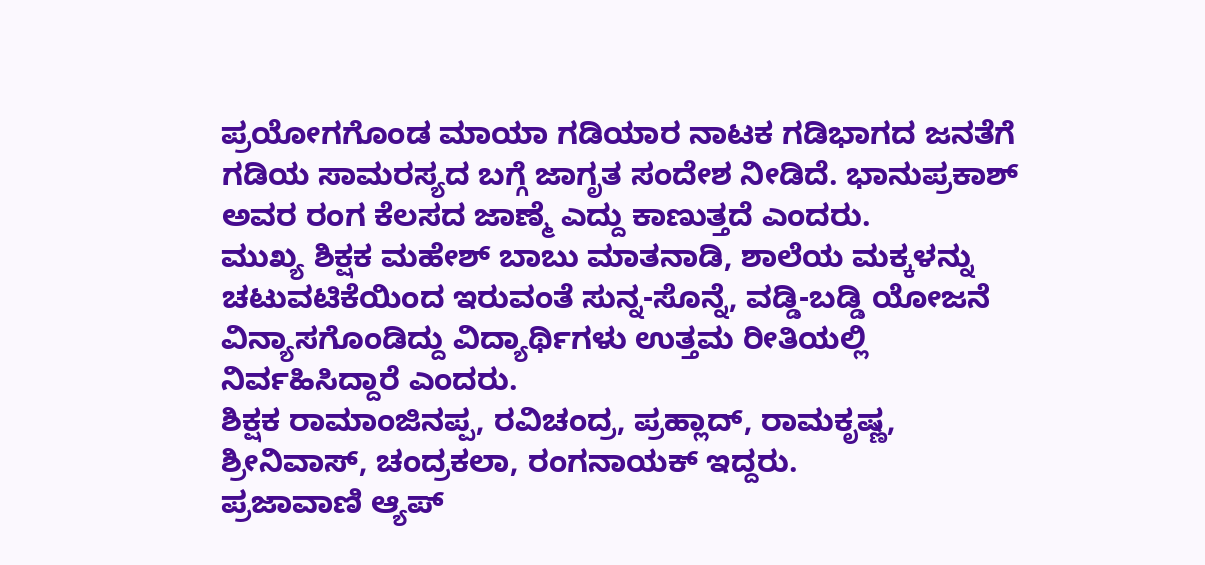ಪ್ರಯೋಗಗೊಂಡ ಮಾಯಾ ಗಡಿಯಾರ ನಾಟಕ ಗಡಿಭಾಗದ ಜನತೆಗೆ ಗಡಿಯ ಸಾಮರಸ್ಯದ ಬಗ್ಗೆ ಜಾಗೃತ ಸಂದೇಶ ನೀಡಿದೆ. ಭಾನುಪ್ರಕಾಶ್ ಅವರ ರಂಗ ಕೆಲಸದ ಜಾಣ್ಮೆ ಎದ್ದು ಕಾಣುತ್ತದೆ ಎಂದರು.
ಮುಖ್ಯ ಶಿಕ್ಷಕ ಮಹೇಶ್ ಬಾಬು ಮಾತನಾಡಿ, ಶಾಲೆಯ ಮಕ್ಕಳನ್ನು ಚಟುವಟಿಕೆಯಿಂದ ಇರುವಂತೆ ಸುನ್ನ-ಸೊನ್ನೆ, ವಡ್ಡಿ-ಬಡ್ಡಿ ಯೋಜನೆ ವಿನ್ಯಾಸಗೊಂಡಿದ್ದು ವಿದ್ಯಾರ್ಥಿಗಳು ಉತ್ತಮ ರೀತಿಯಲ್ಲಿ ನಿರ್ವಹಿಸಿದ್ದಾರೆ ಎಂದರು.
ಶಿಕ್ಷಕ ರಾಮಾಂಜಿನಪ್ಪ, ರವಿಚಂದ್ರ, ಪ್ರಹ್ಲಾದ್, ರಾಮಕೃಷ್ಣ, ಶ್ರೀನಿವಾಸ್, ಚಂದ್ರಕಲಾ, ರಂಗನಾಯಕ್ ಇದ್ದರು.
ಪ್ರಜಾವಾಣಿ ಆ್ಯಪ್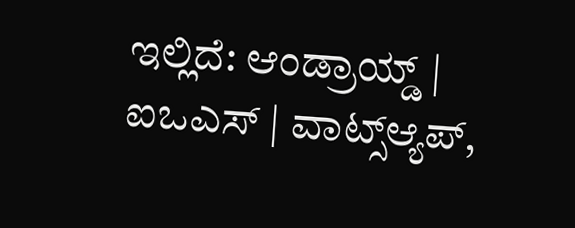ಇಲ್ಲಿದೆ: ಆಂಡ್ರಾಯ್ಡ್ | ಐಒಎಸ್ | ವಾಟ್ಸ್ಆ್ಯಪ್,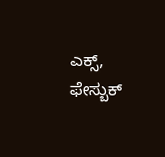ಎಕ್ಸ್, ಫೇಸ್ಬುಕ್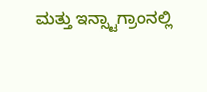ಮತ್ತು ಇನ್ಸ್ಟಾಗ್ರಾಂನಲ್ಲಿ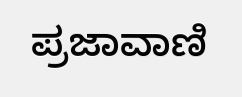ಪ್ರಜಾವಾಣಿ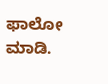ಫಾಲೋ ಮಾಡಿ.